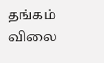தங்கம் விலை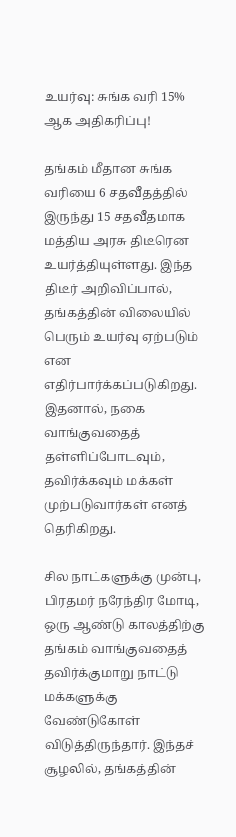உயர்வு: சுங்க வரி 15% ஆக அதிகரிப்பு!

தங்கம் மீதான சுங்க வரியை 6 சதவீதத்தில் இருந்து 15 சதவீதமாக மத்திய அரசு திடீரென உயர்த்தியுள்ளது. இந்த திடீர் அறிவிப்பால், தங்கத்தின் விலையில் பெரும் உயர்வு ஏற்படும் என எதிர்பார்க்கப்படுகிறது. இதனால், நகை வாங்குவதைத் தள்ளிப்போடவும், தவிர்க்கவும் மக்கள் முற்படுவார்கள் எனத் தெரிகிறது.

சில நாட்களுக்கு முன்பு, பிரதமர் நரேந்திர மோடி, ஒரு ஆண்டு காலத்திற்கு தங்கம் வாங்குவதைத் தவிர்க்குமாறு நாட்டு மக்களுக்கு வேண்டுகோள் விடுத்திருந்தார். இந்தச் சூழலில், தங்கத்தின்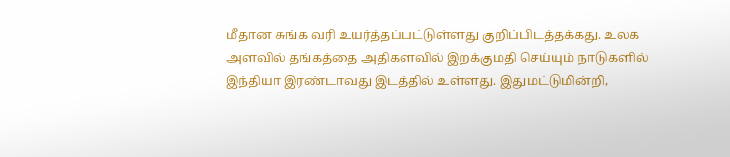மீதான சுங்க வரி உயர்த்தப்பட்டுள்ளது குறிப்பிடத்தக்கது. உலக அளவில் தங்கத்தை அதிகளவில் இறக்குமதி செய்யும் நாடுகளில் இந்தியா இரண்டாவது இடத்தில் உள்ளது. இதுமட்டுமின்றி,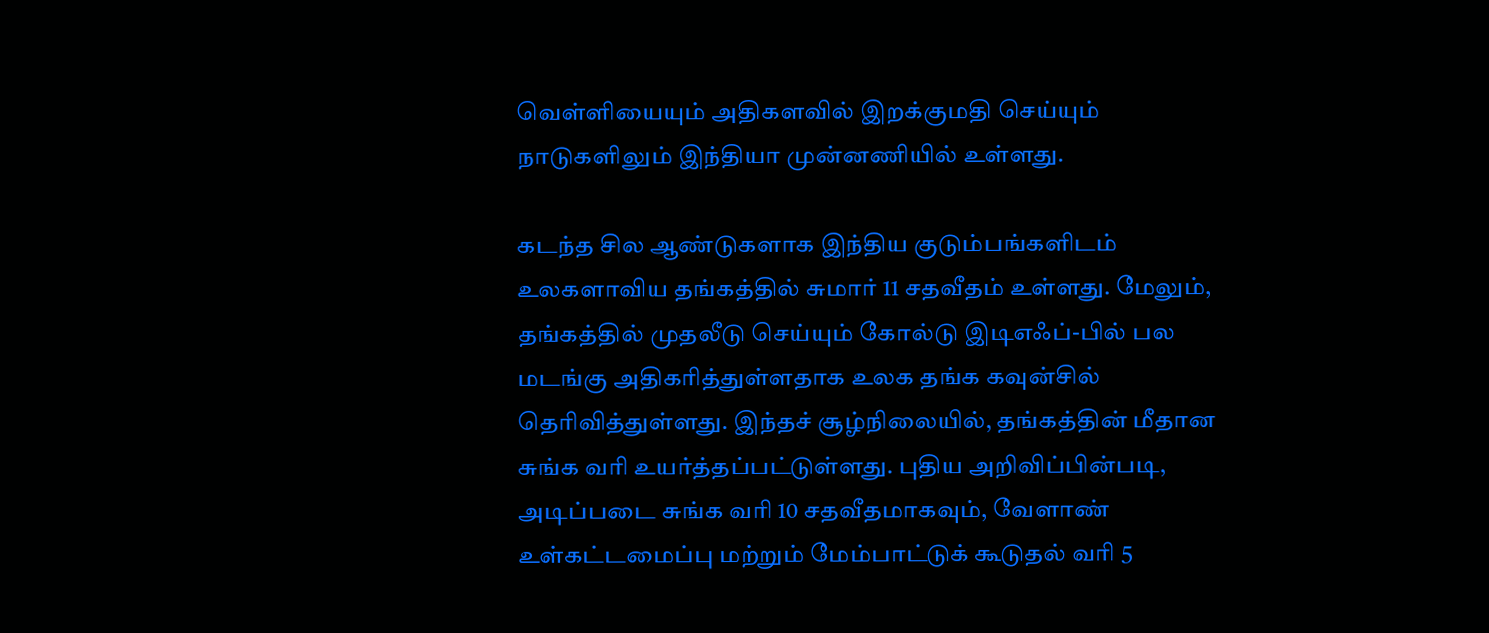வெள்ளியையும் அதிகளவில் இறக்குமதி செய்யும் நாடுகளிலும் இந்தியா முன்னணியில் உள்ளது.

கடந்த சில ஆண்டுகளாக இந்திய குடும்பங்களிடம் உலகளாவிய தங்கத்தில் சுமார் 11 சதவீதம் உள்ளது. மேலும், தங்கத்தில் முதலீடு செய்யும் கோல்டு இடிஎஃப்-பில் பல மடங்கு அதிகரித்துள்ளதாக உலக தங்க கவுன்சில் தெரிவித்துள்ளது. இந்தச் சூழ்நிலையில், தங்கத்தின் மீதான சுங்க வரி உயர்த்தப்பட்டுள்ளது. புதிய அறிவிப்பின்படி, அடிப்படை சுங்க வரி 10 சதவீதமாகவும், வேளாண் உள்கட்டமைப்பு மற்றும் மேம்பாட்டுக் கூடுதல் வரி 5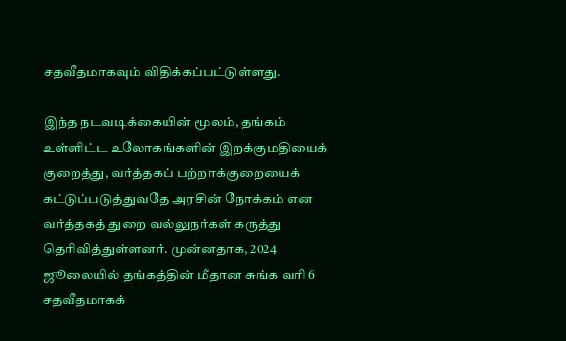சதவீதமாகவும் விதிக்கப்பட்டுள்ளது.

இந்த நடவடிக்கையின் மூலம், தங்கம் உள்ளிட்ட உலோகங்களின் இறக்குமதியைக் குறைத்து, வர்த்தகப் பற்றாக்குறையைக் கட்டுப்படுத்துவதே அரசின் நோக்கம் என வர்த்தகத் துறை வல்லுநர்கள் கருத்து தெரிவித்துள்ளனர். முன்னதாக, 2024 ஜூலையில் தங்கத்தின் மீதான சுங்க வரி 6 சதவீதமாகக்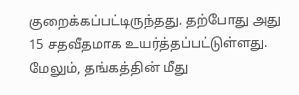குறைக்கப்பட்டிருந்தது. தற்போது அது 15 சதவீதமாக உயர்த்தப்பட்டுள்ளது. மேலும், தங்கத்தின் மீது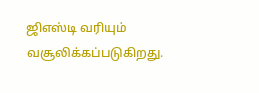ஜிஎஸ்டி வரியும் வசூலிக்கப்படுகிறது.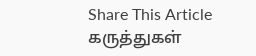Share This Article
கருத்துகள்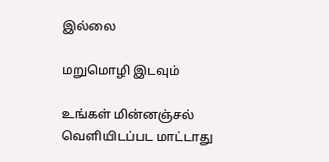இல்லை

மறுமொழி இடவும்

உங்கள் மின்னஞ்சல் வெளியிடப்பட மாட்டாது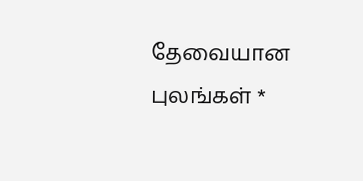தேவையான புலங்கள் *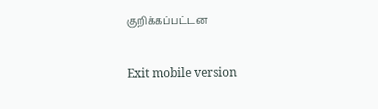குறிக்கப்பட்டன

Exit mobile version